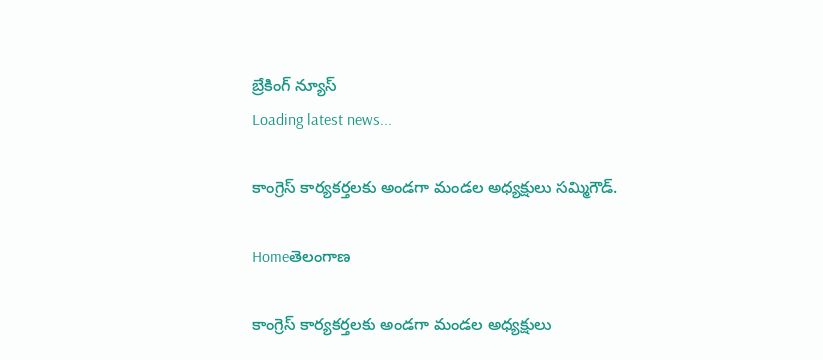బ్రేకింగ్ న్యూస్
Loading latest news...

కాంగ్రెస్ కార్యకర్తలకు అండగా మండల అధ్యక్షులు సమ్మిగౌడ్.

Homeతెలంగాణ

కాంగ్రెస్ కార్యకర్తలకు అండగా మండల అధ్యక్షులు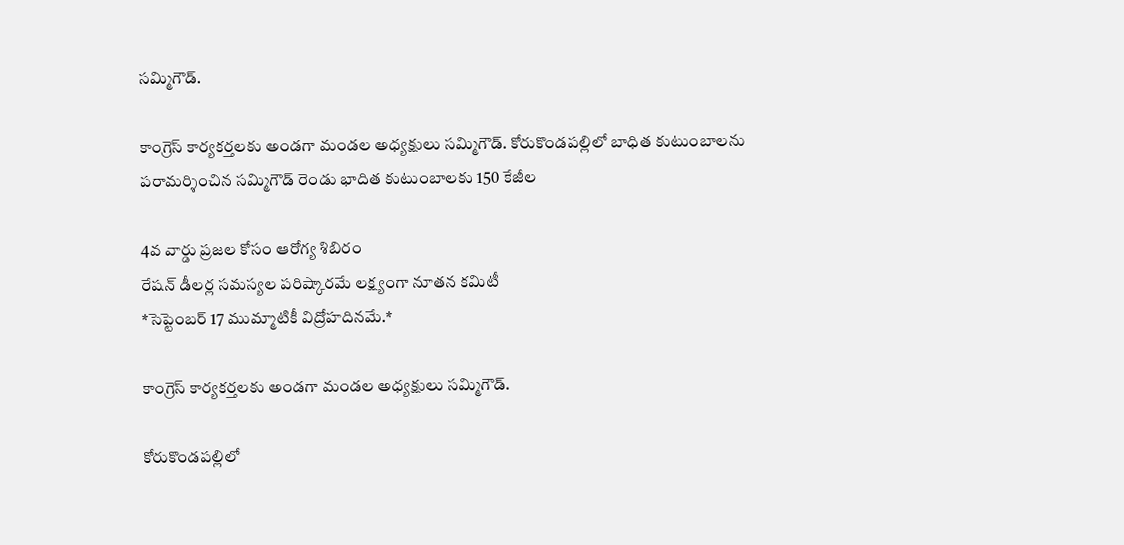సమ్మిగౌడ్.

కాంగ్రెస్ కార్యకర్తలకు అండగా మండల అధ్యక్షులు సమ్మిగౌడ్. కోరుకొండపల్లిలో బాధిత కుటుంబాలను పరామర్శించిన సమ్మిగౌడ్ రెండు భాదిత కుటుంబాలకు 150 కేజీల

4వ వార్డు ప్రజల కోసం ఆరోగ్య శిబిరం
రేషన్ డీలర్ల సమస్యల పరిష్కారమే లక్ష్యంగా నూతన కమిటీ
*సెప్టెంబర్ 17 ముమ్మాటికీ విద్రోహదినమే.*

కాంగ్రెస్ కార్యకర్తలకు అండగా మండల అధ్యక్షులు సమ్మిగౌడ్.

కోరుకొండపల్లిలో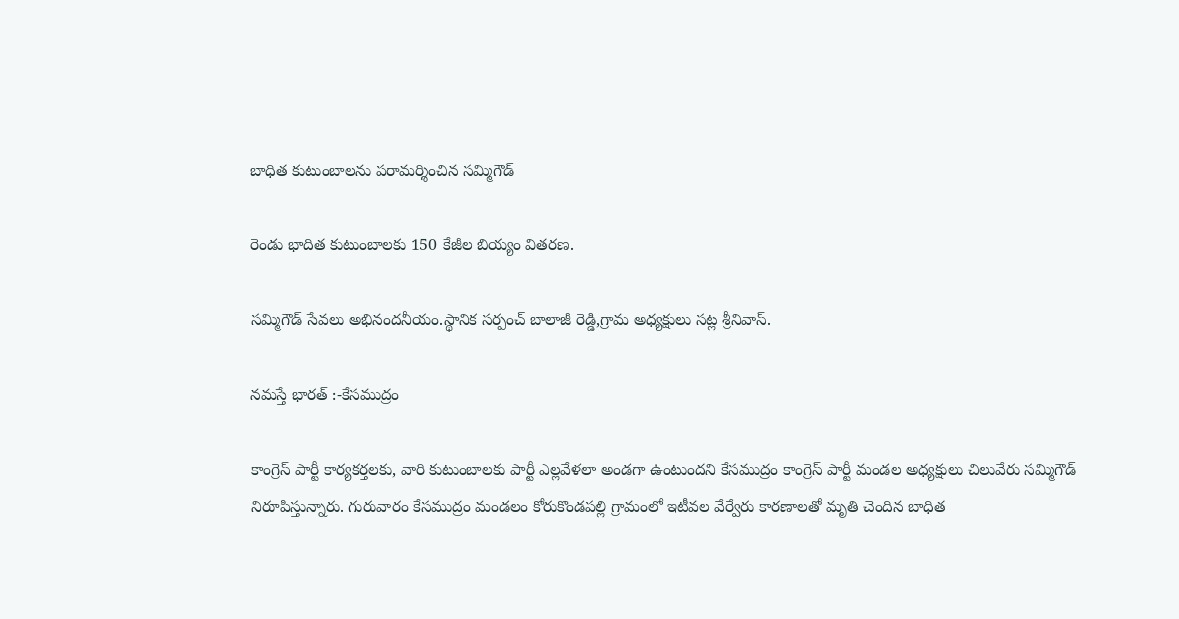బాధిత కుటుంబాలను పరామర్శించిన సమ్మిగౌడ్

రెండు భాదిత కుటుంబాలకు 150 కేజీల బియ్యం వితరణ.

సమ్మిగౌడ్ సేవలు అభినందనీయం.స్థానిక సర్పంచ్ బాలాజీ రెడ్డి,గ్రామ అధ్యక్షులు సట్ల శ్రీనివాస్.

నమస్తే భారత్ :-కేసముద్రం

కాంగ్రెస్ పార్టీ కార్యకర్తలకు, వారి కుటుంబాలకు పార్టీ ఎల్లవేళలా అండగా ఉంటుందని కేసముద్రం కాంగ్రెస్ పార్టీ మండల అధ్యక్షులు చిలువేరు సమ్మిగౌడ్ నిరూపిస్తున్నారు. గురువారం కేసముద్రం మండలం కోరుకొండపల్లి గ్రామంలో ఇటీవల వేర్వేరు కారణాలతో మృతి చెందిన బాధిత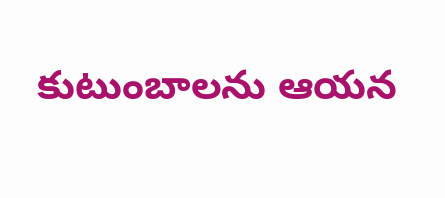కుటుంబాలను ఆయన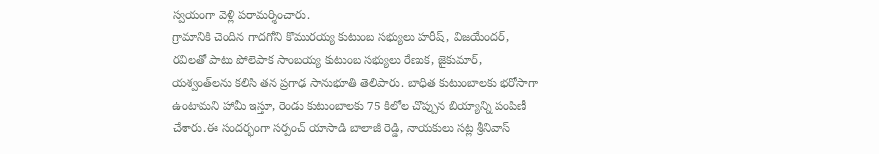స్వయంగా వెళ్లి పరామర్శించారు.
గ్రామానికి చెందిన గాదగోని కొమురయ్య కుటుంబ సభ్యులు హరీష్, విజయేందర్, రవిలతో పాటు పోలెపాక సాంబయ్య కుటుంబ సభ్యులు రేణుక, జైకుమార్, యశ్వంత్‌లను కలిసి తన ప్రగాఢ సానుభూతి తెలిపారు. బాధిత కుటుంబాలకు భరోసాగా ఉంటామని హామీ ఇస్తూ, రెండు కుటుంబాలకు 75 కిలోల చొప్పున బియ్యాన్ని పంపిణీ చేశారు.ఈ సందర్భంగా సర్పంచ్ యాసాడి బాలాజీ రెడ్డి, నాయకులు సట్ల శ్రీనివాస్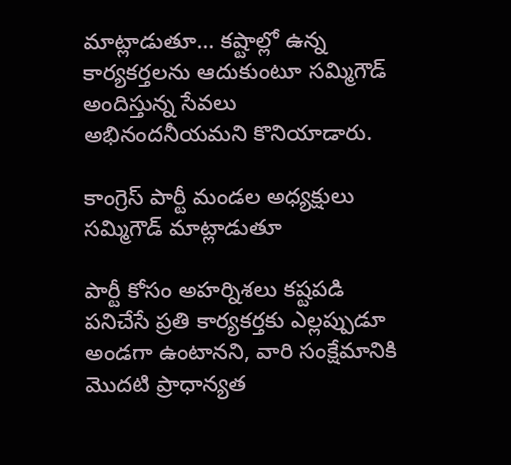మాట్లాడుతూ… కష్టాల్లో ఉన్న కార్యకర్తలను ఆదుకుంటూ సమ్మిగౌడ్ అందిస్తున్న సేవలు అభినందనీయమని కొనియాడారు.

కాంగ్రెస్ పార్టీ మండల అధ్యక్షులు సమ్మిగౌడ్ మాట్లాడుతూ

పార్టీ కోసం అహర్నిశలు కష్టపడి పనిచేసే ప్రతి కార్యకర్తకు ఎల్లప్పుడూ అండగా ఉంటానని, వారి సంక్షేమానికి మొదటి ప్రాధాన్యత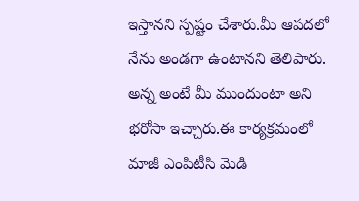ఇస్తానని స్పష్టం చేశారు.మీ ఆపదలో నేను అండగా ఉంటానని తెలిపారు. అన్న అంటే మీ ముందుంటా అని భరోసా ఇచ్చారు.ఈ కార్యక్రమంలో మాజీ ఎంపిటీసి మెడి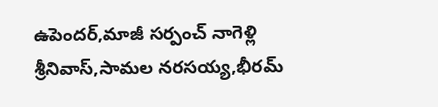ఉపెందర్,మాజీ సర్పంచ్ నాగెళ్లి శ్రీనివాస్,సామల నరసయ్య,భీరమ్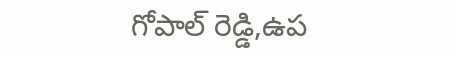గోపాల్ రెడ్డి,ఉప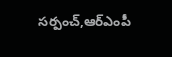సర్పంచ్,ఆర్ఎంపీ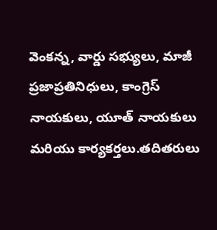వెంకన్న, వార్డు సభ్యులు, మాజీ ప్రజాప్రతినిధులు, కాంగ్రెస్ నాయకులు, యూత్ నాయకులు మరియు కార్యకర్తలు.తదితరులు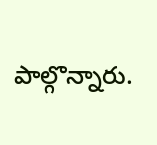పాల్గొన్నారు.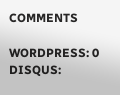COMMENTS

WORDPRESS: 0
DISQUS: